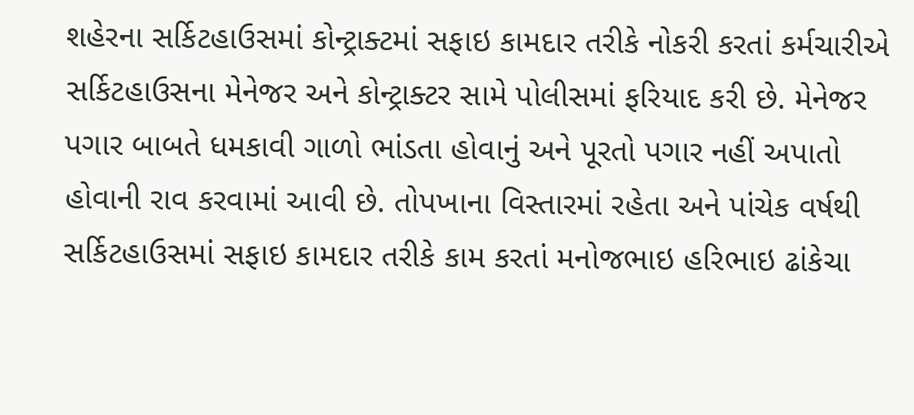શહેરના સર્કિટહાઉસમાં કોન્ટ્રાક્ટમાં સફાઇ કામદાર તરીકે નોકરી કરતાં કર્મચારીએ સર્કિટહાઉસના મેનેજર અને કોન્ટ્રાક્ટર સામે પોલીસમાં ફરિયાદ કરી છે. મેનેજર પગાર બાબતે ધમકાવી ગાળો ભાંડતા હોવાનું અને પૂરતો પગાર નહીં અપાતો હોવાની રાવ કરવામાં આવી છે. તોપખાના વિસ્તારમાં રહેતા અને પાંચેક વર્ષથી સર્કિટહાઉસમાં સફાઇ કામદાર તરીકે કામ કરતાં મનોજભાઇ હરિભાઇ ઢાંકેચા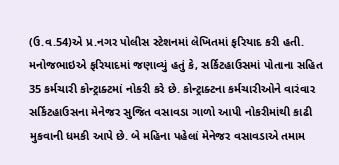(ઉ.વ.54)એ પ્ર.નગર પોલીસ સ્ટેશનમાં લેખિતમાં ફરિયાદ કરી હતી. મનોજભાઇએ ફરિયાદમાં જણાવ્યું હતું કે, સર્કિટહાઉસમાં પોતાના સહિત 35 કર્મચારી કોન્ટ્રાક્ટમાં નોકરી કરે છે. કોન્ટ્રાક્ટના કર્મચારીઓને વારંવાર સર્કિટહાઉસના મેનેજર સુજિત વસાવડા ગાળો આપી નોકરીમાંથી કાઢી મુકવાની ધમકી આપે છે. બે મહિના પહેલાં મેનેજર વસાવડાએ તમામ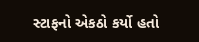સ્ટાફનો એકઠો કર્યો હતો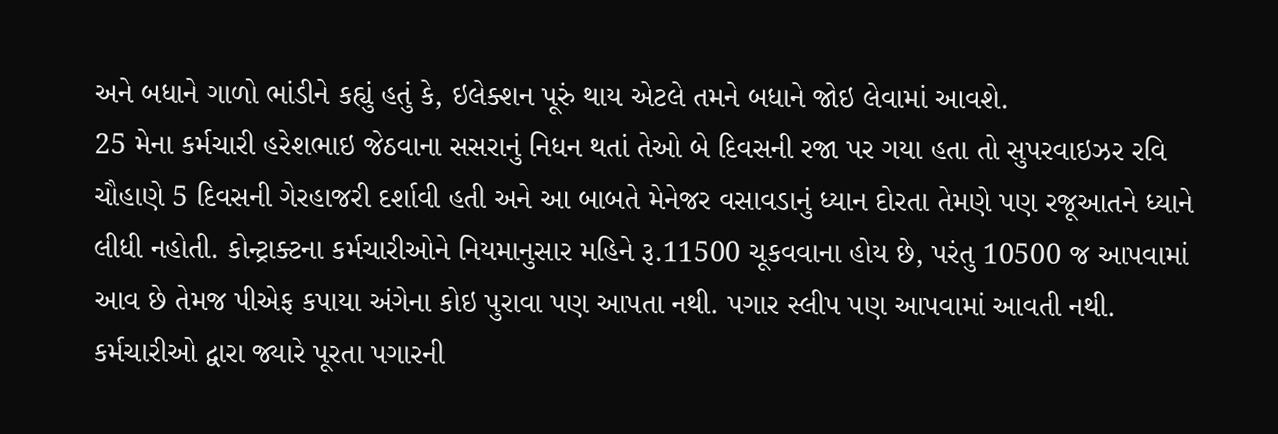અને બધાને ગાળો ભાંડીને કહ્યું હતું કે, ઇલેક્શન પૂરું થાય એટલે તમને બધાને જોઇ લેવામાં આવશે.
25 મેના કર્મચારી હરેશભાઇ જેઠવાના સસરાનું નિધન થતાં તેઓ બે દિવસની રજા પર ગયા હતા તો સુપરવાઇઝર રવિ ચૌહાણે 5 દિવસની ગેરહાજરી દર્શાવી હતી અને આ બાબતે મેનેજર વસાવડાનું ધ્યાન દોરતા તેમણે પણ રજૂઆતને ધ્યાને લીધી નહોતી. કોન્ટ્રાક્ટના કર્મચારીઓને નિયમાનુસાર મહિને રૂ.11500 ચૂકવવાના હોય છે, પરંતુ 10500 જ આપવામાં આવ છે તેમજ પીએફ કપાયા અંગેના કોઇ પુરાવા પણ આપતા નથી. પગાર સ્લીપ પણ આપવામાં આવતી નથી. કર્મચારીઓ દ્વારા જ્યારે પૂરતા પગારની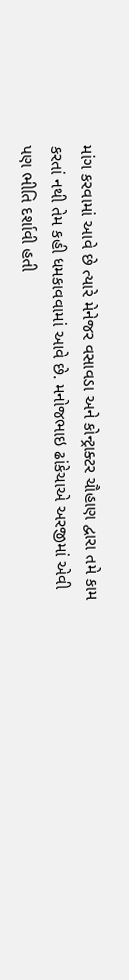માંગ કરવામાં આવે છે ત્યારે મેનેજર વસાવડા અને કોન્ટ્રાક્ટર ચૌહાણ દ્વારા તમે કામ કરતાં નથી તેમ કહી ધમકાવવામાં આવે છે. મનોજભાઇ ઢાંકેચાએ અરજીમાં એવી પણ ભીતિ દર્શાવી હતી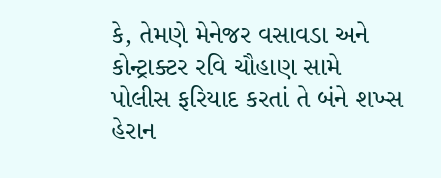કે, તેમણે મેનેજર વસાવડા અને કોન્ટ્રાક્ટર રવિ ચૌહાણ સામે પોલીસ ફરિયાદ કરતાં તે બંને શખ્સ હેરાન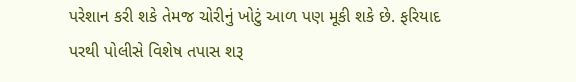પરેશાન કરી શકે તેમજ ચોરીનું ખોટું આળ પણ મૂકી શકે છે. ફરિયાદ પરથી પોલીસે વિશેષ તપાસ શરૂ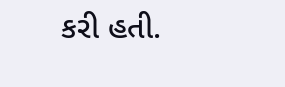કરી હતી.